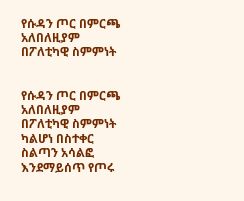የሱዳን ጦር በምርጫ አለበለዚያም በፖለቲካዊ ስምምነት


የሱዳን ጦር በምርጫ አለበለዚያም በፖለቲካዊ ስምምነት ካልሆነ በስተቀር ስልጣን አሳልፎ እንደማይሰጥ የጦሩ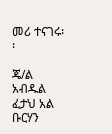መሪ ተናገሩ፡፡

ጄ/ል አብዱል ፈታህ አል ቡርሃን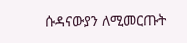ሱዳናውያን ለሚመርጡት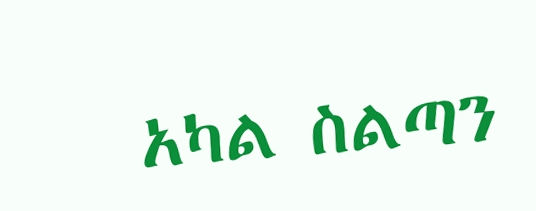አካል ስልጣን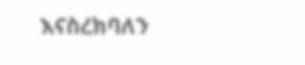እናስረክባለን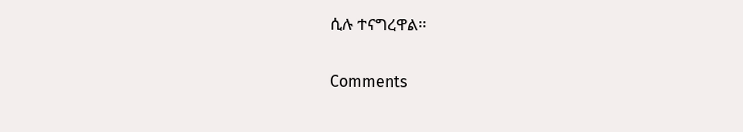ሲሉ ተናግረዋል፡፡

Comments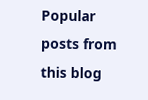Popular posts from this blog